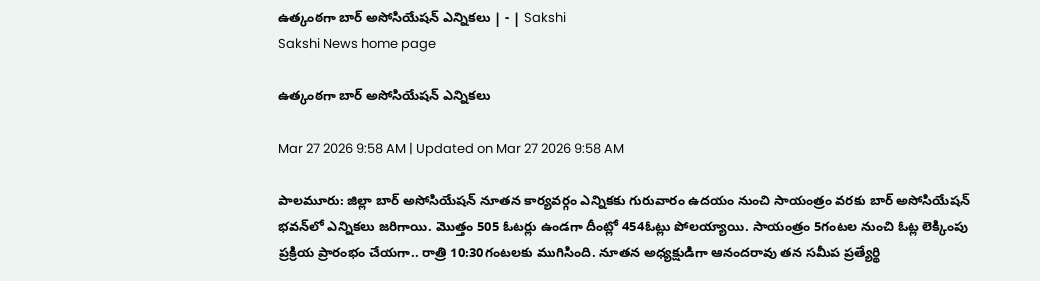ఉత్కంఠగా బార్‌ అసోసియేషన్‌ ఎన్నికలు | - | Sakshi
Sakshi News home page

ఉత్కంఠగా బార్‌ అసోసియేషన్‌ ఎన్నికలు

Mar 27 2026 9:58 AM | Updated on Mar 27 2026 9:58 AM

పాలమూరు: జిల్లా బార్‌ అసోసియేషన్‌ నూతన కార్యవర్గం ఎన్నికకు గురువారం ఉదయం నుంచి సాయంత్రం వరకు బార్‌ అసోసియేషన్‌ భవన్‌లో ఎన్నికలు జరిగాయి. మొత్తం 505 ఓటర్లు ఉండగా దీంట్లో 454ఓట్లు పోలయ్యాయి. సాయంత్రం 5గంటల నుంచి ఓట్ల లెక్కింపు ప్రక్రియ ప్రారంభం చేయగా.. రాత్రి 10:30గంటలకు ముగిసింది. నూతన అధ్యక్షుడిగా ఆనందరావు తన సమీప ప్రత్యేర్థి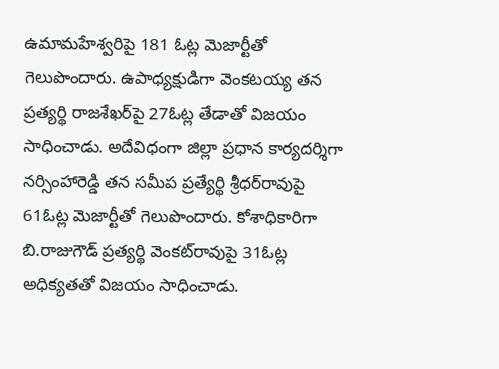ఉమామహేశ్వరిపై 181 ఓట్ల మెజార్టీతో గెలుపొందారు. ఉపాధ్యక్షుడిగా వెంకటయ్య తన ప్రత్యర్థి రాజశేఖర్‌పై 27ఓట్ల తేడాతో విజయం సాధించాడు. అదేవిధంగా జిల్లా ప్రధాన కార్యదర్శిగా నర్సింహారెడ్డి తన సమీప ప్రత్యేర్థి శ్రీధర్‌రావుపై 61ఓట్ల మెజార్టీతో గెలుపొందారు. కోశాధికారిగా బి.రాజుగౌడ్‌ ప్రత్యర్థి వెంకట్‌రావుపై 31ఓట్ల అధిక్యతతో విజయం సాధించాడు.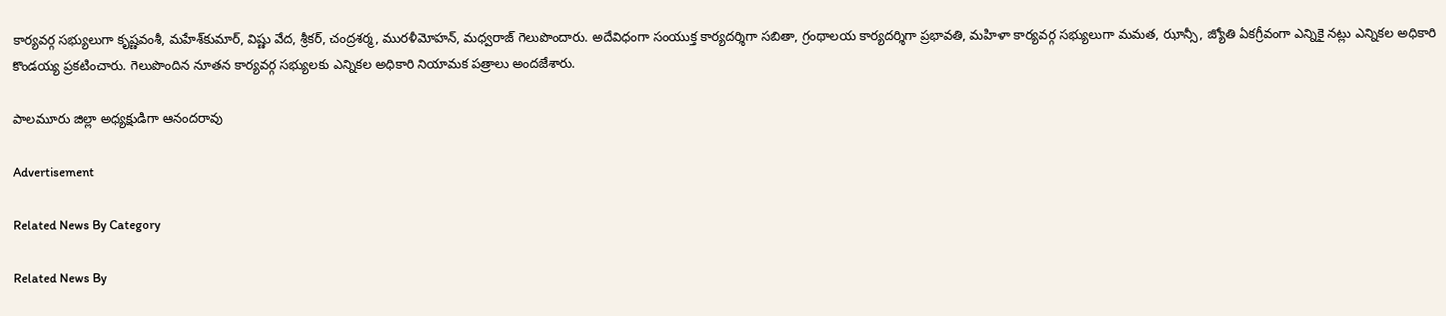కార్యవర్గ సభ్యులుగా కృష్ణవంశీ, మహేశ్‌కుమార్‌, విష్ణు వేద, శ్రీకర్‌, చంద్రశర్మ, మురళీమోహన్‌, మధ్వరాజ్‌ గెలుపొందారు. అదేవిధంగా సంయుక్త కార్యదర్శిగా సబితా, గ్రంథాలయ కార్యదర్శిగా ప్రభావతి, మహిళా కార్యవర్గ సభ్యులుగా మమత, ఝాన్సీ, జ్యోతి ఏకగ్రీవంగా ఎన్నికై నట్లు ఎన్నికల అధికారి కొండయ్య ప్రకటించారు. గెలుపొందిన నూతన కార్యవర్గ సభ్యులకు ఎన్నికల అధికారి నియామక పత్రాలు అందజేశారు.

పాలమూరు జిల్లా అధ్యక్షుడిగా ఆనందరావు

Advertisement

Related News By Category

Related News By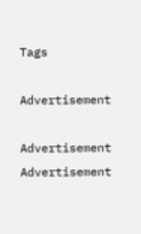Tags

Advertisement

Advertisement
Advertisement